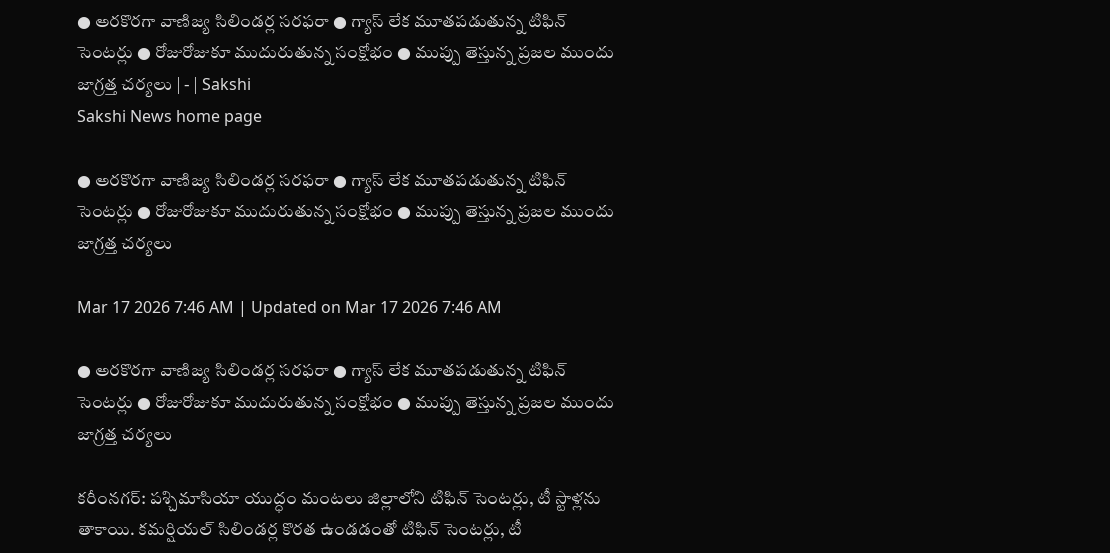● అరకొరగా వాణిజ్య సిలిండర్ల సరఫరా ● గ్యాస్‌ లేక మూతపడుతున్న టిఫిన్‌ సెంటర్లు ● రోజురోజుకూ ముదురుతున్న సంక్షోభం ● ముప్పు తెస్తున్న ప్రజల ముందు జాగ్రత్త చర్యలు | - | Sakshi
Sakshi News home page

● అరకొరగా వాణిజ్య సిలిండర్ల సరఫరా ● గ్యాస్‌ లేక మూతపడుతున్న టిఫిన్‌ సెంటర్లు ● రోజురోజుకూ ముదురుతున్న సంక్షోభం ● ముప్పు తెస్తున్న ప్రజల ముందు జాగ్రత్త చర్యలు

Mar 17 2026 7:46 AM | Updated on Mar 17 2026 7:46 AM

● అరకొరగా వాణిజ్య సిలిండర్ల సరఫరా ● గ్యాస్‌ లేక మూతపడుతున్న టిఫిన్‌ సెంటర్లు ● రోజురోజుకూ ముదురుతున్న సంక్షోభం ● ముప్పు తెస్తున్న ప్రజల ముందు జాగ్రత్త చర్యలు

కరీంనగర్‌: పశ్చిమాసియా యుద్ధం మంటలు జిల్లాలోని టిఫిన్‌ సెంటర్లు, టీ స్టాళ్లను తాకాయి. కమర్షియల్‌ సిలిండర్ల కొరత ఉండడంతో టిఫిన్‌ సెంటర్లు, టీ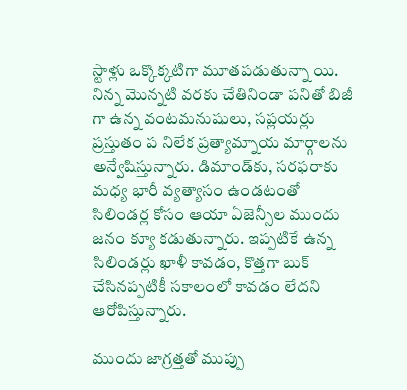స్టాళ్లు ఒక్కొక్కటిగా మూతపడుతున్నా యి. నిన్న మొన్నటి వరకు చేతినిండా పనితో బిజీ గా ఉన్న వంటమనుషులు, సప్లయర్లు ప్రస్తుతం ప నిలేక ప్రత్యామ్నాయ మార్గాలను అన్వేషిస్తున్నారు. డిమాండ్‌కు, సరఫరాకు మధ్య భారీ వ్యత్యాసం ఉండటంతో సిలిండర్ల కోసం ఆయా ఏజెన్సీల ముందు జనం క్యూ కడుతున్నారు. ఇప్పటికే ఉన్న సిలిండర్లు ఖాళీ కావడం, కొత్తగా బుక్‌ చేసినప్పటికీ సకాలంలో కావడం లేదని ఆరోపిస్తున్నారు.

ముందు జాగ్రత్తతో ముప్పు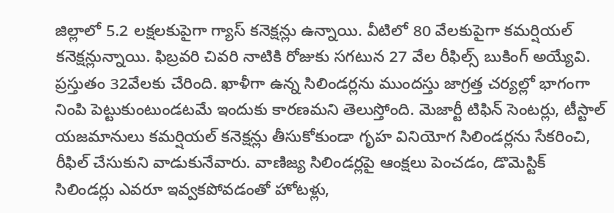జిల్లాలో 5.2 లక్షలకుపైగా గ్యాస్‌ కనెక్షన్లు ఉన్నాయి. వీటిలో 80 వేలకుపైగా కమర్షియల్‌ కనెక్షన్లున్నాయి. ఫిబ్రవరి చివరి నాటికి రోజుకు సగటున 27 వేల రీఫిల్స్‌ బుకింగ్‌ అయ్యేవి. ప్రస్తుతం 32వేలకు చేరింది. ఖాళీగా ఉన్న సిలిండర్లను ముందస్తు జాగ్రత్త చర్యల్లో భాగంగా నింపి పెట్టుకుంటుండటమే ఇందుకు కారణమని తెలుస్తోంది. మెజార్టీ టిఫిన్‌ సెంటర్లు, టీస్టాల్‌ యజమానులు కమర్షియల్‌ కనెక్షన్లు తీసుకోకుండా గృహ వినియోగ సిలిండర్లను సేకరించి, రీఫిల్‌ చేసుకుని వాడుకునేవారు. వాణిజ్య సిలిండర్లపై ఆంక్షలు పెంచడం, డొమెస్టిక్‌ సిలిండర్లు ఎవరూ ఇవ్వకపోవడంతో హోటళ్లు,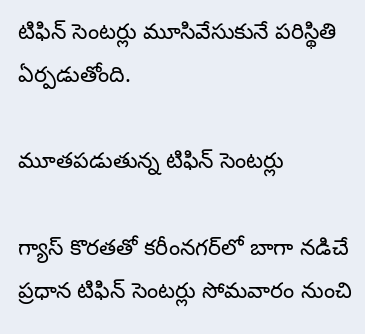టిఫిన్‌ సెంటర్లు మూసివేసుకునే పరిస్థితి ఏర్పడుతోంది.

మూతపడుతున్న టిఫిన్‌ సెంటర్లు

గ్యాస్‌ కొరతతో కరీంనగర్‌లో బాగా నడిచే ప్రధాన టిఫిన్‌ సెంటర్లు సోమవారం నుంచి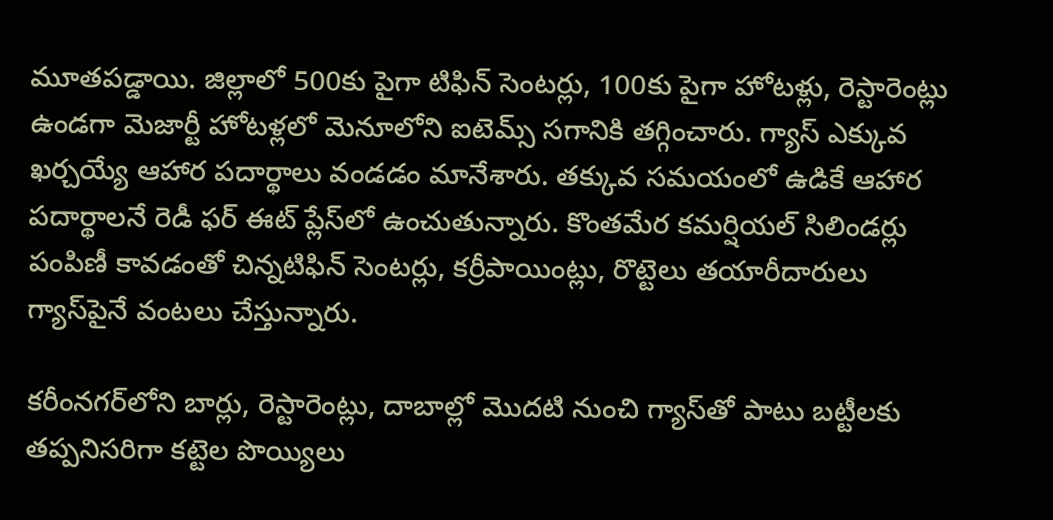మూతపడ్డాయి. జిల్లాలో 500కు పైగా టిఫిన్‌ సెంటర్లు, 100కు పైగా హోటళ్లు, రెస్టారెంట్లు ఉండగా మెజార్టీ హోటళ్లలో మెనూలోని ఐటెమ్స్‌ సగానికి తగ్గించారు. గ్యాస్‌ ఎక్కువ ఖర్చయ్యే ఆహార పదార్థాలు వండడం మానేశారు. తక్కువ సమయంలో ఉడికే ఆహార పదార్థాలనే రెడీ ఫర్‌ ఈట్‌ ప్లేస్‌లో ఉంచుతున్నారు. కొంతమేర కమర్షియల్‌ సిలిండర్లు పంపిణీ కావడంతో చిన్నటిఫిన్‌ సెంటర్లు, కర్రీపాయింట్లు, రొట్టెలు తయారీదారులు గ్యాస్‌పైనే వంటలు చేస్తున్నారు.

కరీంనగర్‌లోని బార్లు, రెస్టారెంట్లు, దాబాల్లో మొదటి నుంచి గ్యాస్‌తో పాటు బట్టీలకు తప్పనిసరిగా కట్టెల పొయ్యిలు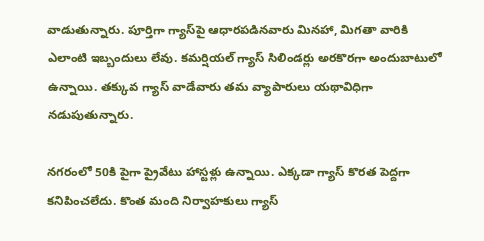వాడుతున్నారు. పూర్తిగా గ్యాస్‌పై ఆధారపడినవారు మినహా, మిగతా వారికి ఎలాంటి ఇబ్బందులు లేవు. కమర్షియల్‌ గ్యాస్‌ సిలిండర్లు అరకొరగా అందుబాటులో ఉన్నాయి. తక్కువ గ్యాస్‌ వాడేవారు తమ వ్యాపారులు యథావిధిగా నడుపుతున్నారు.

నగరంలో 50కి పైగా ప్రైవేటు హాస్టళ్లు ఉన్నాయి. ఎక్కడా గ్యాస్‌ కొరత పెద్దగా కనిపించలేదు. కొంత మంది నిర్వాహకులు గ్యాస్‌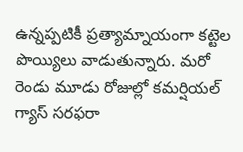ఉన్నప్పటికీ ప్రత్యామ్నాయంగా కట్టెల పొయ్యిలు వాడుతున్నారు. మరో రెండు మూడు రోజుల్లో కమర్షియల్‌ గ్యాస్‌ సరఫరా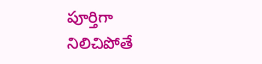పూర్తిగా నిలిచిపోతే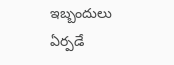ఇబ్బందులు ఏర్పడే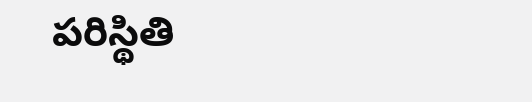పరిస్థితి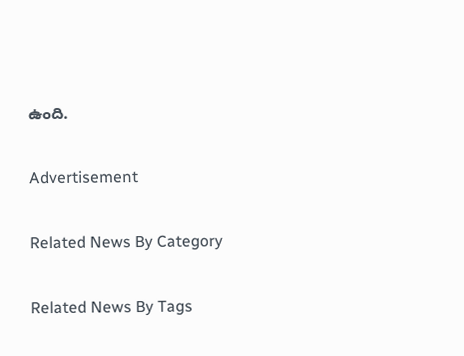ఉంది.

Advertisement

Related News By Category

Related News By Tags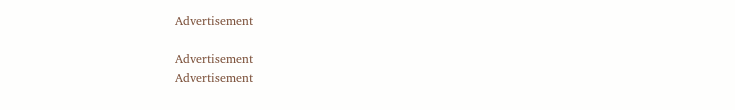Advertisement

Advertisement
Advertisement